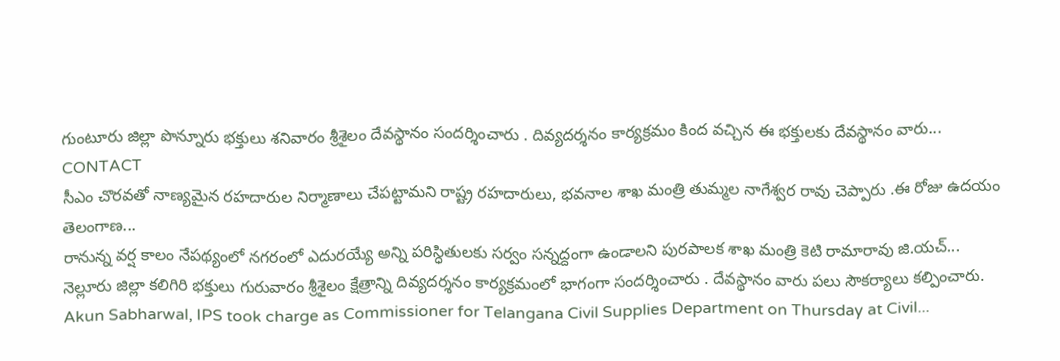గుంటూరు జిల్లా పొన్నూరు భక్తులు శనివారం శ్రీశైలం దేవస్థానం సందర్శించారు . దివ్యదర్శనం కార్యక్రమం కింద వచ్చిన ఈ భక్తులకు దేవస్థానం వారు...
CONTACT
సీఎం చొరవతో నాణ్యమైన రహదారుల నిర్మాణాలు చేపట్టామని రాష్ట్ర రహదారులు, భవనాల శాఖ మంత్రి తుమ్మల నాగేశ్వర రావు చెప్పారు .ఈ రోజు ఉదయం తెలంగాణ...
రానున్న వర్ష కాలం నేపథ్యంలో నగరంలో ఎదురయ్యే అన్ని పరిస్ధితులకు సర్వం సన్నద్దంగా ఉండాలని పురపాలక శాఖ మంత్రి కెటి రామారావు జి.యచ్...
నెల్లూరు జిల్లా కలిగిరి భక్తులు గురువారం శ్రీశైలం క్షేత్రాన్ని దివ్యదర్శనం కార్యక్రమంలో భాగంగా సందర్శించారు . దేవస్థానం వారు పలు సౌకర్యాలు కల్పించారు.
Akun Sabharwal, IPS took charge as Commissioner for Telangana Civil Supplies Department on Thursday at Civil...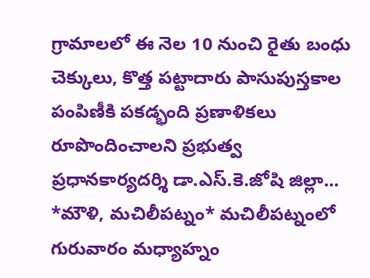గ్రామాలలో ఈ నెల 10 నుంచి రైతు బంధు చెక్కులు, కొత్త పట్టాదారు పాసుపుస్తకాల పంపిణీకి పకడ్భంది ప్రణాళికలు రూపొందించాలని ప్రభుత్వ ప్రధానకార్యదర్శి డా.ఎస్.కె.జోషి జిల్లా...
*మౌళి, మచిలీపట్నం* మచిలీపట్నంలో గురువారం మధ్యాహ్నం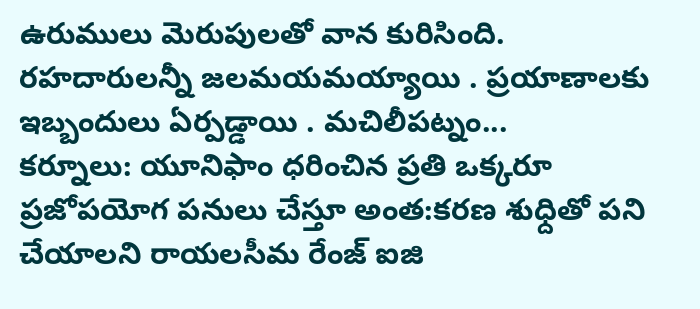ఉరుములు మెరుపులతో వాన కురిసింది. రహదారులన్నీ జలమయమయ్యాయి . ప్రయాణాలకు ఇబ్బందులు ఏర్పడ్డాయి . మచిలీపట్నం...
కర్నూలు: యూనిఫాం ధరించిన ప్రతి ఒక్కరూ ప్రజోపయోగ పనులు చేస్తూ అంత:కరణ శుధ్దితో పని చేయాలని రాయలసీమ రేంజ్ ఐజి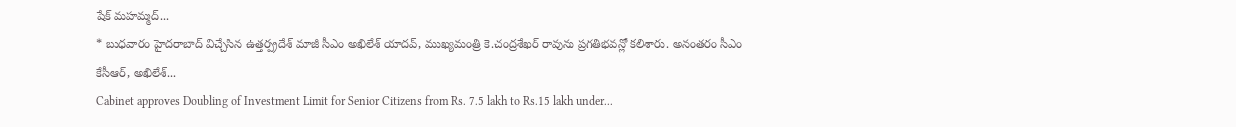షేక్ మహమ్మద్...
* బుధవారం హైదరాబాద్ విచ్చేసిన ఉత్తర్ప్రదేశ్ మాజీ సీఎం అఖిలేశ్ యాదవ్, ముఖ్యమంత్రి కె.చంద్రశేఖర్ రావును ప్రగతిభవన్లో కలిశారు. అనంతరం సీఎం కేసీఆర్, అఖిలేశ్...
Cabinet approves Doubling of Investment Limit for Senior Citizens from Rs. 7.5 lakh to Rs.15 lakh under...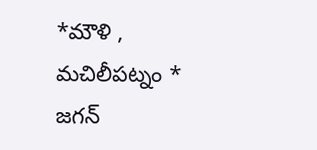*మౌళి , మచిలీపట్నం * జగన్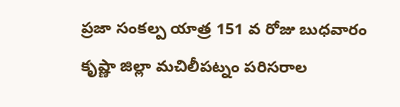ప్రజా సంకల్ప యాత్ర 151 వ రోజు బుధవారం కృష్ణా జిల్లా మచిలీపట్నం పరిసరాల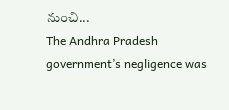నుంచి...
The Andhra Pradesh government’s negligence was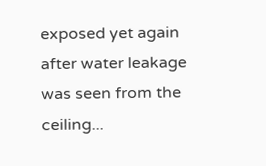exposed yet again after water leakage was seen from the ceiling...